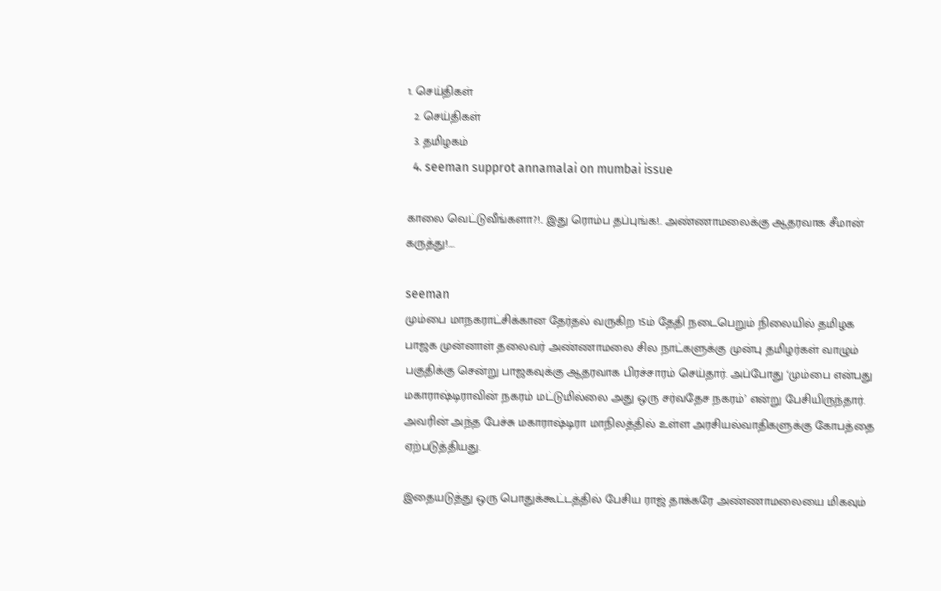1. செய்திகள்
  2. செய்திகள்
  3. த‌மிழக‌ம்
  4. seeman supprot annamalai on mumbai issue

காலை வெட்டுவீங்களா?!.. இது ரொம்ப தப்புங்க!.. அண்ணாமலைக்கு ஆதரவாக சீமான் கருத்து!....

seeman
மும்பை மாநகராட்சிக்கான தேர்தல் வருகிற 15ம் தேதி நடைபெறும் நிலையில் தமிழக பாஜக முன்னாள் தலைவர் அண்ணாமலை சில நாட்களுக்கு முன்பு தமிழர்கள் வாழும் பகுதிக்கு சென்று பாஜகவுக்கு ஆதரவாக பிரச்சாரம் செய்தார். அப்போது ‘மும்பை என்பது மகாராஷ்டிராவின் நகரம் மட்டுமில்லை அது ஒரு சர்வதேச நகரம்’ என்று பேசியிருந்தார். அவரின் அந்த பேச்சு மகாராஷ்டிரா மாநிலத்தில் உள்ள அரசியல்வாதிகளுக்கு கோபத்தை ஏற்படுத்தியது.

இதையடுத்து ஒரு பொதுக்கூட்டத்தில் பேசிய ராஜ் தாக்கரே அண்ணாமலையை மிகவும்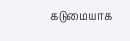கடுமையாக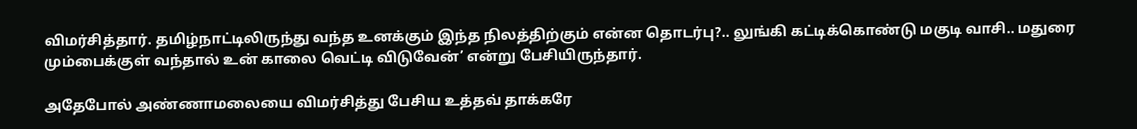விமர்சித்தார். தமிழ்நாட்டிலிருந்து வந்த உனக்கும் இந்த நிலத்திற்கும் என்ன தொடர்பு?.. லுங்கி கட்டிக்கொண்டு மகுடி வாசி.. மதுரை மும்பைக்குள் வந்தால் உன் காலை வெட்டி விடுவேன்’ என்று பேசியிருந்தார்.

அதேபோல் அண்ணாமலையை விமர்சித்து பேசிய உத்தவ் தாக்கரே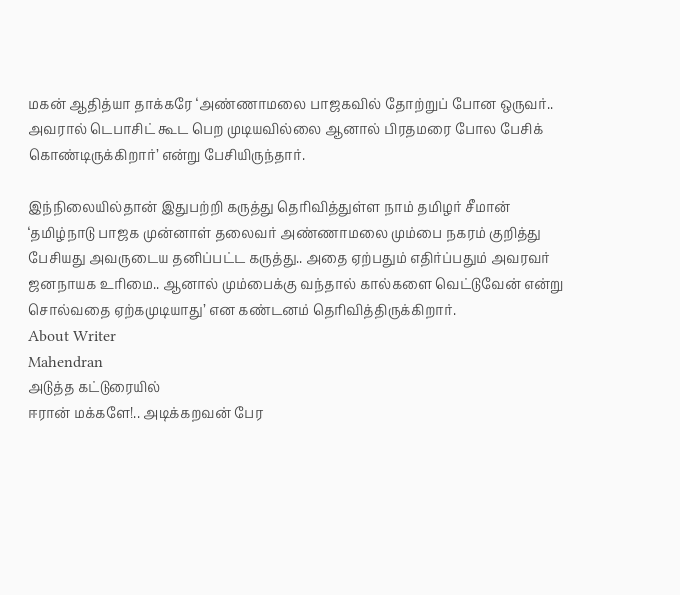மகன் ஆதித்யா தாக்கரே ‘அண்ணாமலை பாஜகவில் தோற்றுப் போன ஒருவர்.. அவரால் டெபாசிட் கூட பெற முடியவில்லை ஆனால் பிரதமரை போல பேசிக் கொண்டிருக்கிறார்’ என்று பேசியிருந்தார்.

இந்நிலையில்தான் இதுபற்றி கருத்து தெரிவித்துள்ள நாம் தமிழர் சீமான் ‘தமிழ்நாடு பாஜக முன்னாள் தலைவர் அண்ணாமலை மும்பை நகரம் குறித்து பேசியது அவருடைய தனிப்பட்ட கருத்து.. அதை ஏற்பதும் எதிர்ப்பதும் அவரவர் ஜனநாயக உரிமை.. ஆனால் மும்பைக்கு வந்தால் கால்களை வெட்டுவேன் என்று சொல்வதை ஏற்கமுடியாது’ என கண்டனம் தெரிவித்திருக்கிறார்.
About Writer
Mahendran
அடுத்த கட்டுரையில்
ஈரான் மக்களே!.. அடிக்கறவன் பேர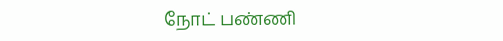நோட் பண்ணி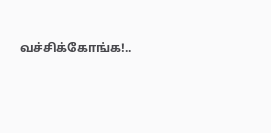வச்சிக்கோங்க!..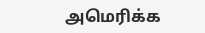அமெரிக்க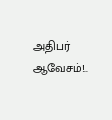அதிபர் ஆவேசம்!..